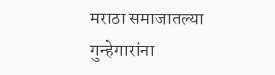मराठा समाजातल्या गुन्हेगारांना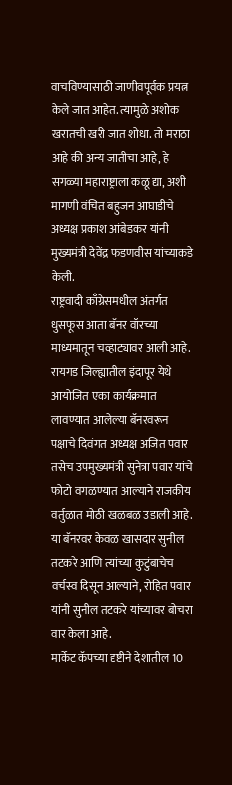वाचविण्यासाठी जाणीवपूर्वक प्रयत्न केले जात आहेत. त्यामुळे अशोक खरातची खरी जात शोधा. तो मराठा आहे की अन्य जातीचा आहे, हे सगळ्या महाराष्ट्राला कळू द्या, अशी मागणी वंचित बहुजन आघाडीचे अध्यक्ष प्रकाश आंबेडकर यांनी मुख्यमंत्री देवेंद्र फडणवीस यांच्याकडे केली.
राष्ट्रवादी काँग्रेसमधील अंतर्गत धुसफूस आता बॅनर वॉरच्या माध्यमातून चव्हाट्यावर आली आहे. रायगड जिल्ह्यातील इंदापूर येथे आयोजित एका कार्यक्रमात लावण्यात आलेल्या बॅनरवरून पक्षाचे दिवंगत अध्यक्ष अजित पवार तसेच उपमुख्यमंत्री सुनेत्रा पवार यांचे फोटो वगळण्यात आल्याने राजकीय वर्तुळात मोठी खळबळ उडाली आहे. या बॅनरवर केवळ खासदार सुनील तटकरे आणि त्यांच्या कुटुंबाचेच वर्चस्व दिसून आल्याने, रोहित पवार यांनी सुनील तटकरे यांच्यावर बोचरा वार केला आहे.
मार्केट कॅपच्या दृष्टीने देशातील 10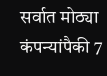सर्वात मोठ्या कंपन्यांपैकी 7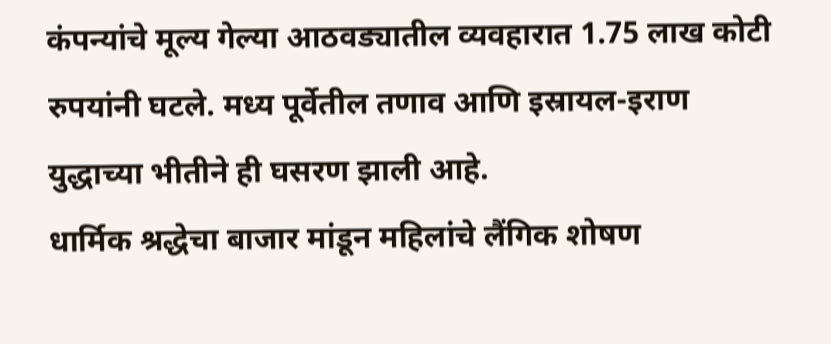कंपन्यांचे मूल्य गेल्या आठवड्यातील व्यवहारात 1.75 लाख कोटी रुपयांनी घटले. मध्य पूर्वेतील तणाव आणि इस्रायल-इराण युद्धाच्या भीतीने ही घसरण झाली आहे.
धार्मिक श्रद्धेचा बाजार मांडून महिलांचे लैंगिक शोषण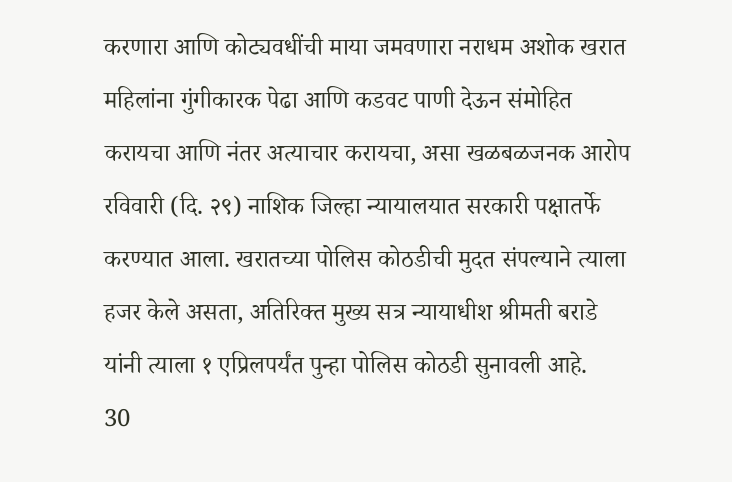करणारा आणि कोट्यवधींची माया जमवणारा नराधम अशोक खरात महिलांना गुंगीकारक पेढा आणि कडवट पाणी देऊन संमोहित करायचा आणि नंतर अत्याचार करायचा, असा खळबळजनक आरोप रविवारी (दि. २९) नाशिक जिल्हा न्यायालयात सरकारी पक्षातर्फे करण्यात आला. खरातच्या पोलिस कोठडीची मुदत संपल्याने त्याला हजर केले असता, अतिरिक्त मुख्य सत्र न्यायाधीश श्रीमती बराडे यांनी त्याला १ एप्रिलपर्यंत पुन्हा पोलिस कोठडी सुनावली आहे.
30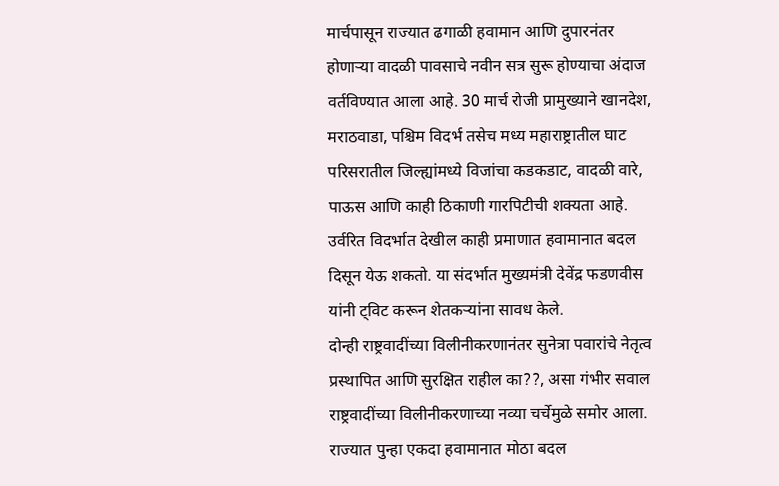मार्चपासून राज्यात ढगाळी हवामान आणि दुपारनंतर होणाऱ्या वादळी पावसाचे नवीन सत्र सुरू होण्याचा अंदाज वर्तविण्यात आला आहे. 30 मार्च रोजी प्रामुख्याने खानदेश, मराठवाडा, पश्चिम विदर्भ तसेच मध्य महाराष्ट्रातील घाट परिसरातील जिल्ह्यांमध्ये विजांचा कडकडाट, वादळी वारे, पाऊस आणि काही ठिकाणी गारपिटीची शक्यता आहे. उर्वरित विदर्भात देखील काही प्रमाणात हवामानात बदल दिसून येऊ शकतो. या संदर्भात मुख्यमंत्री देवेंद्र फडणवीस यांनी ट्विट करून शेतकऱ्यांना सावध केले.
दोन्ही राष्ट्रवादींच्या विलीनीकरणानंतर सुनेत्रा पवारांचे नेतृत्व प्रस्थापित आणि सुरक्षित राहील का??, असा गंभीर सवाल राष्ट्रवादींच्या विलीनीकरणाच्या नव्या चर्चेमुळे समोर आला.
राज्यात पुन्हा एकदा हवामानात मोठा बदल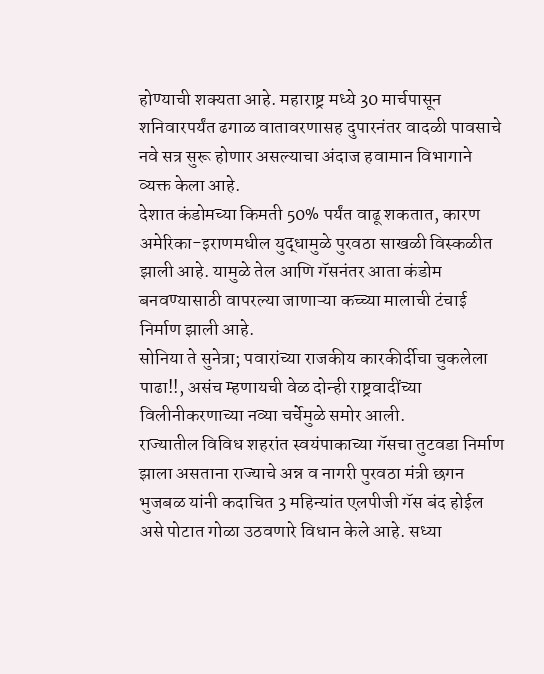होण्याची शक्यता आहे. महाराष्ट्र मध्ये 30 मार्चपासून शनिवारपर्यंत ढगाळ वातावरणासह दुपारनंतर वादळी पावसाचे नवे सत्र सुरू होणार असल्याचा अंदाज हवामान विभागाने व्यक्त केला आहे.
देशात कंडोमच्या किमती 50% पर्यंत वाढू शकतात, कारण अमेरिका-इराणमधील युद्धामुळे पुरवठा साखळी विस्कळीत झाली आहे. यामुळे तेल आणि गॅसनंतर आता कंडोम बनवण्यासाठी वापरल्या जाणाऱ्या कच्च्या मालाची टंचाई निर्माण झाली आहे.
सोनिया ते सुनेत्रा; पवारांच्या राजकीय कारकीर्दीचा चुकलेला पाढा!!, असंच म्हणायची वेळ दोन्ही राष्ट्रवादींच्या विलीनीकरणाच्या नव्या चर्चेमुळे समोर आली.
राज्यातील विविध शहरांत स्वयंपाकाच्या गॅसचा तुटवडा निर्माण झाला असताना राज्याचे अन्न व नागरी पुरवठा मंत्री छगन भुजबळ यांनी कदाचित 3 महिन्यांत एलपीजी गॅस बंद होईल असे पोटात गोळा उठवणारे विधान केले आहे. सध्या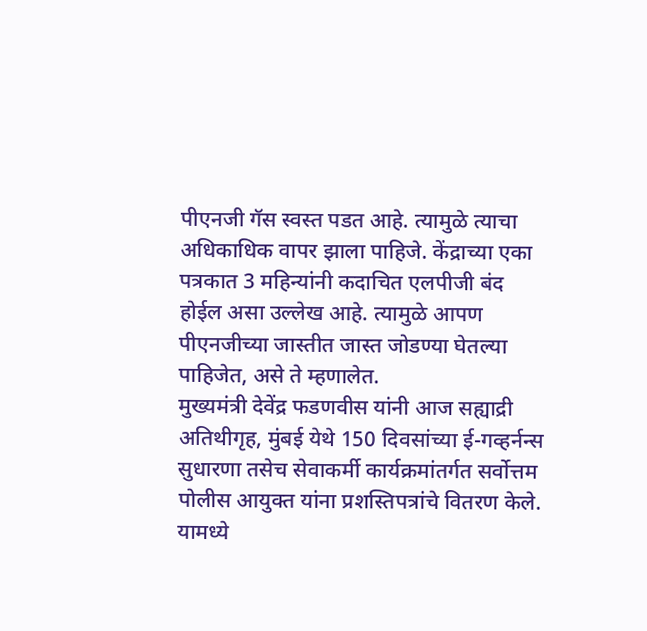पीएनजी गॅस स्वस्त पडत आहे. त्यामुळे त्याचा अधिकाधिक वापर झाला पाहिजे. केंद्राच्या एका पत्रकात 3 महिन्यांनी कदाचित एलपीजी बंद होईल असा उल्लेख आहे. त्यामुळे आपण पीएनजीच्या जास्तीत जास्त जोडण्या घेतल्या पाहिजेत, असे ते म्हणालेत.
मुख्यमंत्री देवेंद्र फडणवीस यांनी आज सह्याद्री अतिथीगृह, मुंबई येथे 150 दिवसांच्या ई-गव्हर्नन्स सुधारणा तसेच सेवाकर्मी कार्यक्रमांतर्गत सर्वोत्तम पोलीस आयुक्त यांना प्रशस्तिपत्रांचे वितरण केले. यामध्ये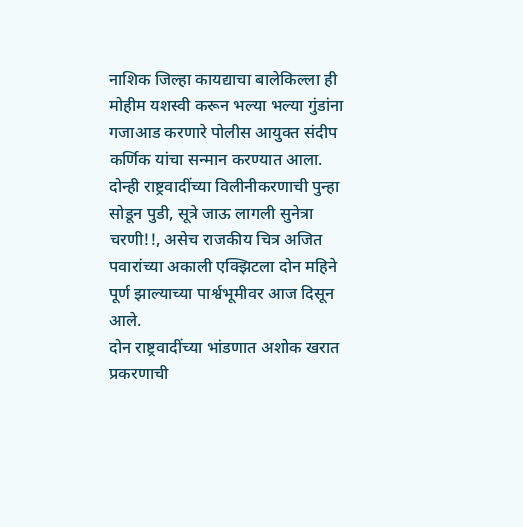नाशिक जिल्हा कायद्याचा बालेकिल्ला ही मोहीम यशस्वी करून भल्या भल्या गुंडांना गजाआड करणारे पोलीस आयुक्त संदीप कर्णिक यांचा सन्मान करण्यात आला.
दोन्ही राष्ट्रवादींच्या विलीनीकरणाची पुन्हा सोडून पुडी, सूत्रे जाऊ लागली सुनेत्रा चरणी!!, असेच राजकीय चित्र अजित पवारांच्या अकाली एक्झिटला दोन महिने पूर्ण झाल्याच्या पार्श्वभूमीवर आज दिसून आले.
दोन राष्ट्रवादींच्या भांडणात अशोक खरात प्रकरणाची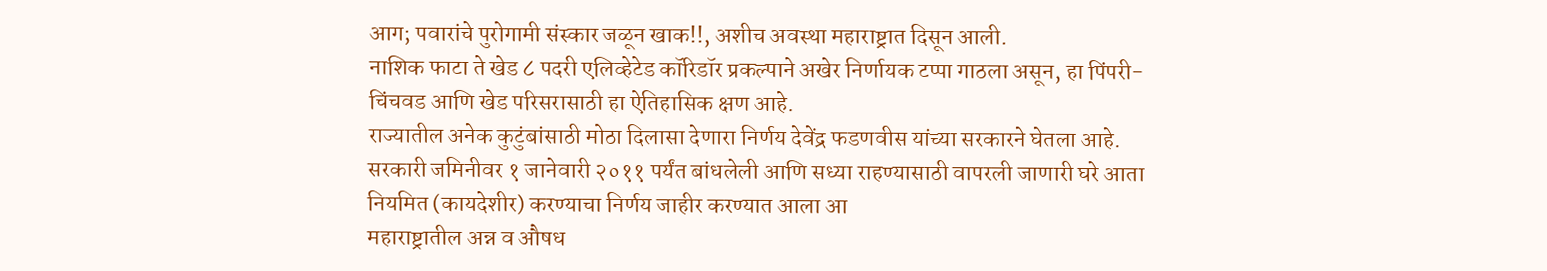आग; पवारांचे पुरोगामी संस्कार जळून खाक!!, अशीच अवस्था महाराष्ट्रात दिसून आली.
नाशिक फाटा ते खेड ८ पदरी एलिव्हेटेड कॉरिडॉर प्रकल्पाने अखेर निर्णायक टप्पा गाठला असून, हा पिंपरी-चिंचवड आणि खेड परिसरासाठी हा ऐतिहासिक क्षण आहे.
राज्यातील अनेक कुटुंबांसाठी मोठा दिलासा देणारा निर्णय देवेंद्र फडणवीस यांच्या सरकारने घेतला आहे. सरकारी जमिनीवर १ जानेवारी २०११ पर्यंत बांधलेली आणि सध्या राहण्यासाठी वापरली जाणारी घरे आता नियमित (कायदेशीर) करण्याचा निर्णय जाहीर करण्यात आला आ
महाराष्ट्रातील अन्न व औषध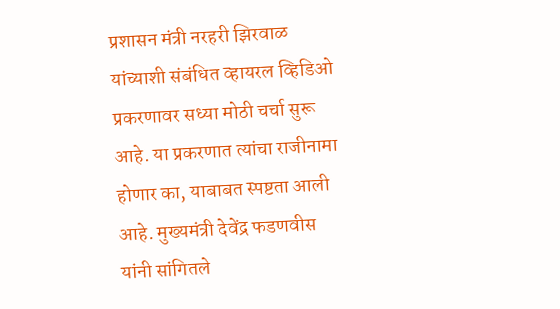प्रशासन मंत्री नरहरी झिरवाळ यांच्याशी संबंधित व्हायरल व्हिडिओ प्रकरणावर सध्या मोठी चर्चा सुरू आहे. या प्रकरणात त्यांचा राजीनामा होणार का, याबाबत स्पष्टता आली आहे. मुख्यमंत्री देवेंद्र फडणवीस यांनी सांगितले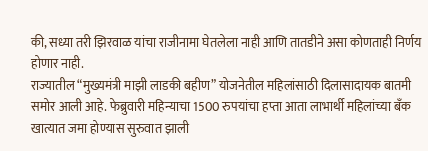की, सध्या तरी झिरवाळ यांचा राजीनामा घेतलेला नाही आणि तातडीने असा कोणताही निर्णय होणार नाही.
राज्यातील “मुख्यमंत्री माझी लाडकी बहीण” योजनेतील महिलांसाठी दिलासादायक बातमी समोर आली आहे. फेब्रुवारी महिन्याचा 1500 रुपयांचा हप्ता आता लाभार्थी महिलांच्या बँक खात्यात जमा होण्यास सुरुवात झाली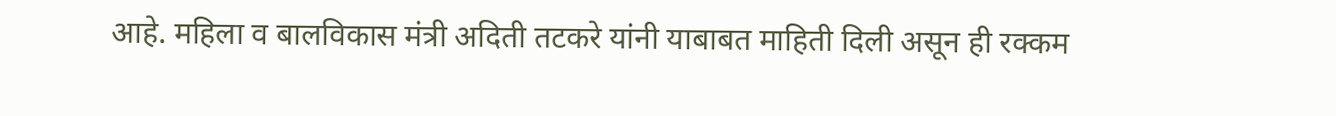आहे. महिला व बालविकास मंत्री अदिती तटकरे यांनी याबाबत माहिती दिली असून ही रक्कम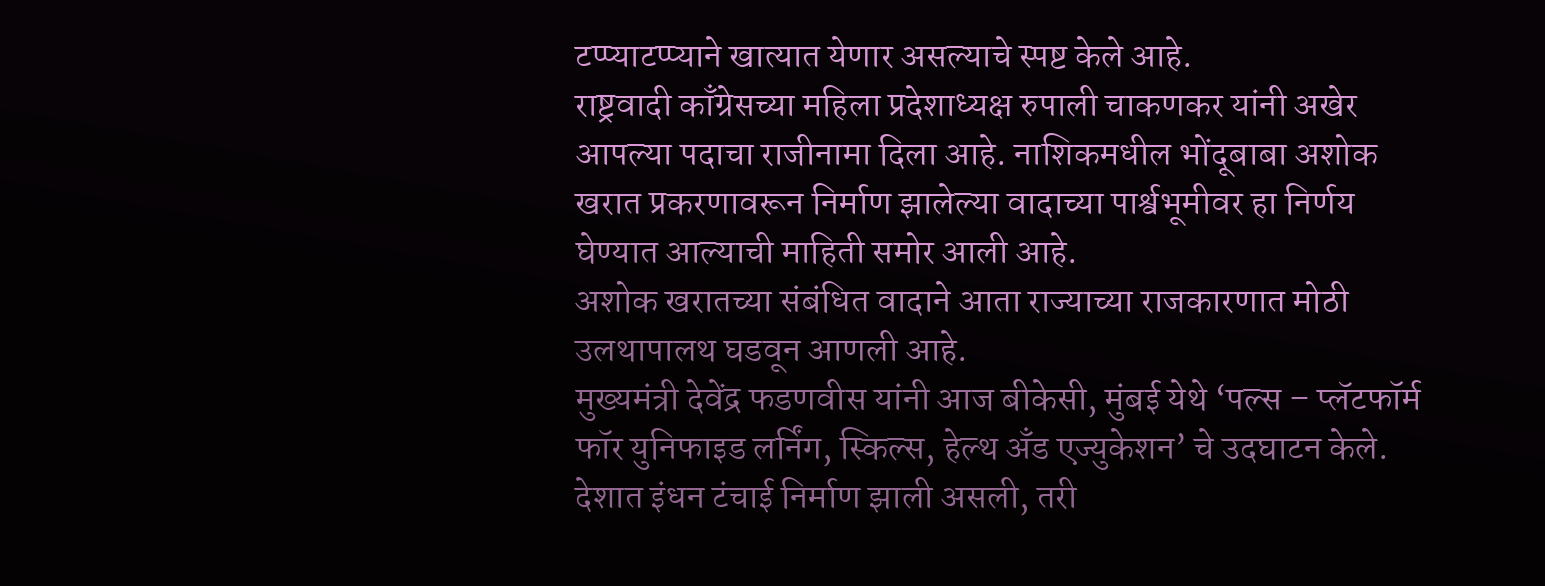टप्प्याटप्प्याने खात्यात येणार असल्याचे स्पष्ट केले आहे.
राष्ट्रवादी काँग्रेसच्या महिला प्रदेशाध्यक्ष रुपाली चाकणकर यांनी अखेर आपल्या पदाचा राजीनामा दिला आहे. नाशिकमधील भोंदूबाबा अशोक खरात प्रकरणावरून निर्माण झालेल्या वादाच्या पार्श्वभूमीवर हा निर्णय घेण्यात आल्याची माहिती समोर आली आहे.
अशोक खरातच्या संबंधित वादाने आता राज्याच्या राजकारणात मोठी उलथापालथ घडवून आणली आहे.
मुख्यमंत्री देवेंद्र फडणवीस यांनी आज बीकेसी, मुंबई येथे ‘पल्स – प्लॅटफॉर्म फॉर युनिफाइड लर्निंग, स्किल्स, हेल्थ अँड एज्युकेशन’ चे उदघाटन केले.
देशात इंधन टंचाई निर्माण झाली असली, तरी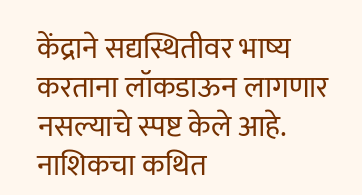केंद्राने सद्यस्थितीवर भाष्य करताना लॉकडाऊन लागणार नसल्याचे स्पष्ट केले आहे.
नाशिकचा कथित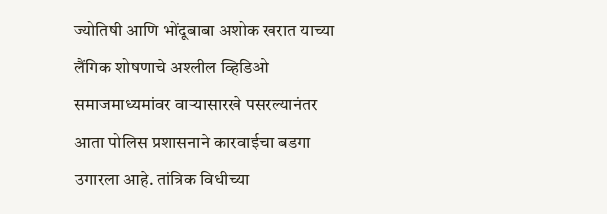ज्योतिषी आणि भोंदूबाबा अशोक खरात याच्या लैंगिक शोषणाचे अश्लील व्हिडिओ समाजमाध्यमांवर वाऱ्यासारखे पसरल्यानंतर आता पोलिस प्रशासनाने कारवाईचा बडगा उगारला आहे. तांत्रिक विधीच्या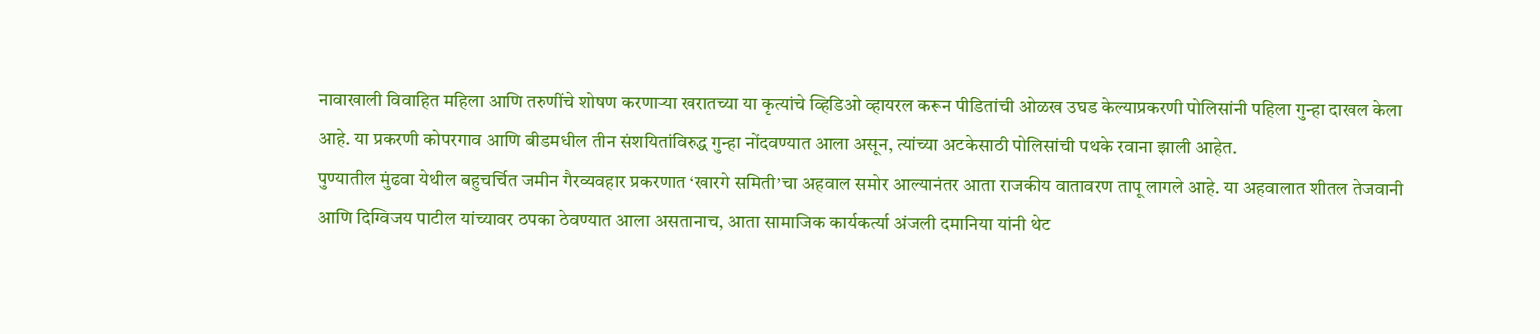नावाखाली विवाहित महिला आणि तरुणींचे शोषण करणाऱ्या खरातच्या या कृत्यांचे व्हिडिओ व्हायरल करून पीडितांची ओळख उघड केल्याप्रकरणी पोलिसांनी पहिला गुन्हा दाखल केला आहे. या प्रकरणी कोपरगाव आणि बीडमधील तीन संशयितांविरुद्ध गुन्हा नोंदवण्यात आला असून, त्यांच्या अटकेसाठी पोलिसांची पथके रवाना झाली आहेत.
पुण्यातील मुंढवा येथील बहुचर्चित जमीन गैरव्यवहार प्रकरणात ‘खारगे समिती’चा अहवाल समोर आल्यानंतर आता राजकीय वातावरण तापू लागले आहे. या अहवालात शीतल तेजवानी आणि दिग्विजय पाटील यांच्यावर ठपका ठेवण्यात आला असतानाच, आता सामाजिक कार्यकर्त्या अंजली दमानिया यांनी थेट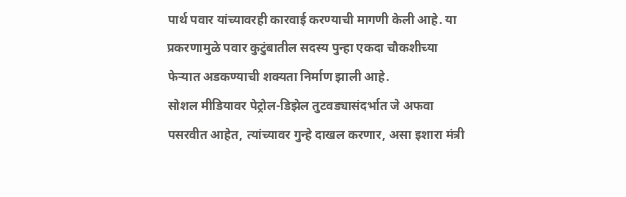पार्थ पवार यांच्यावरही कारवाई करण्याची मागणी केली आहे. या प्रकरणामुळे पवार कुटुंबातील सदस्य पुन्हा एकदा चौकशीच्या फेऱ्यात अडकण्याची शक्यता निर्माण झाली आहे.
सोशल मीडियावर पेट्रोल-डिझेल तुटवड्यासंदर्भात जे अफवा पसरवीत आहेत, त्यांच्यावर गुन्हे दाखल करणार, असा इशारा मंत्री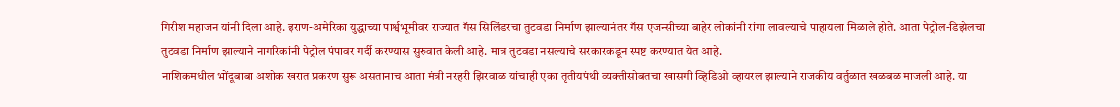गिरीश महाजन यांनी दिला आहे. इराण-अमेरिका युद्धाच्या पार्श्वभूमीवर राज्यात गॅस सिलिंडरचा तुटवडा निर्माण झाल्यानंतर गॅस एजन्सीच्या बाहेर लोकांनी रांगा लावल्याचे पाहायला मिळाले होते. आता पेट्रोल-डिझेलचा तुटवडा निर्माण झाल्याने नागरिकांनी पेट्रोल पंपावर गर्दी करण्यास सुरुवात केली आहे. मात्र तुटवडा नसल्याचे सरकारकडून स्पष्ट करण्यात येत आहे.
नाशिकमधील भोंदूबाबा अशोक खरात प्रकरण सुरू असतानाच आता मंत्री नरहरी झिरवाळ यांचाही एका तृतीयपंथी व्यक्तीसोबतचा खासगी व्हिडिओ व्हायरल झाल्याने राजकीय वर्तुळात खळबळ माजली आहे. या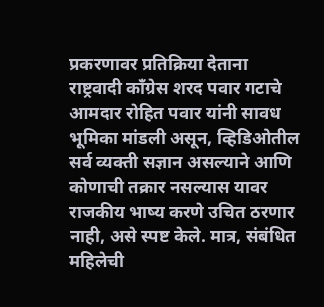प्रकरणावर प्रतिक्रिया देताना राष्ट्रवादी कॉंग्रेस शरद पवार गटाचे आमदार रोहित पवार यांनी सावध भूमिका मांडली असून, व्हिडिओतील सर्व व्यक्ती सज्ञान असल्याने आणि कोणाची तक्रार नसल्यास यावर राजकीय भाष्य करणे उचित ठरणार नाही, असे स्पष्ट केले. मात्र, संबंधित महिलेची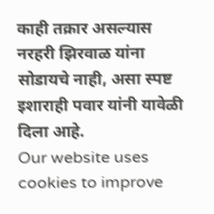काही तक्रार असल्यास नरहरी झिरवाळ यांना सोडायचे नाही, असा स्पष्ट इशाराही पवार यांनी यावेळी दिला आहे.
Our website uses cookies to improve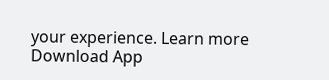your experience. Learn more
Download App